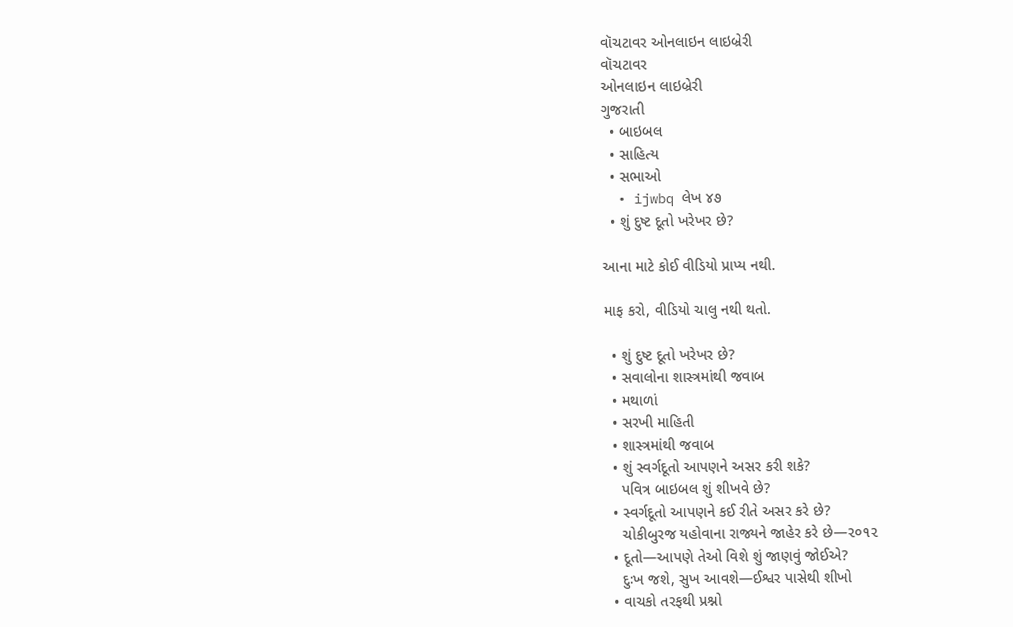વૉચટાવર ઓનલાઇન લાઇબ્રેરી
વૉચટાવર
ઓનલાઇન લાઇબ્રેરી
ગુજરાતી
  • બાઇબલ
  • સાહિત્ય
  • સભાઓ
  • ijwbq લેખ ૪૭
  • શું દુષ્ટ દૂતો ખરેખર છે?

આના માટે કોઈ વીડિયો પ્રાપ્ય નથી.

માફ કરો, વીડિયો ચાલુ નથી થતો.

  • શું દુષ્ટ દૂતો ખરેખર છે?
  • સવાલોના શાસ્ત્રમાંથી જવાબ
  • મથાળાં
  • સરખી માહિતી
  • શાસ્ત્રમાંથી જવાબ
  • શું સ્વર્ગદૂતો આપણને અસર કરી શકે?
    પવિત્ર બાઇબલ શું શીખવે છે?
  • સ્વર્ગદૂતો આપણને કઈ રીતે અસર કરે છે?
    ચોકીબુરજ યહોવાના રાજ્યને જાહેર કરે છે—૨૦૧૨
  • દૂતો—આપણે તેઓ વિશે શું જાણવું જોઈએ?
    દુઃખ જશે, સુખ આવશે—ઈશ્વર પાસેથી શીખો
  • વાચકો તરફથી પ્રશ્નો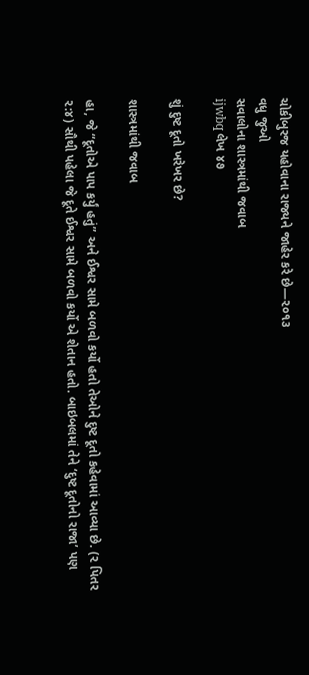ચોકીબુરજ યહોવાના રાજ્યને જાહેર કરે છે—૨૦૧૩
વધુ જુઓ
સવાલોના શાસ્ત્રમાંથી જવાબ
ijwbq લેખ ૪૭

શું દુષ્ટ દૂતો ખરેખર છે?

શાસ્ત્રમાંથી જવાબ

હા, જે “દૂતોએ પાપ કર્યું હતું” અને ઈશ્વર સામે બળવો કર્યો હતો તેઓને દુષ્ટ દૂતો કહેવામાં આવ્યા છે. (૨ પિતર ૨:૪) સૌથી પહેલા જે દૂતે ઈશ્વર સામે બળવો કર્યો એ શેતાન હતો. બાઇબલમાં તેને ‘દુષ્ટ દૂતોનો રાજા’ પણ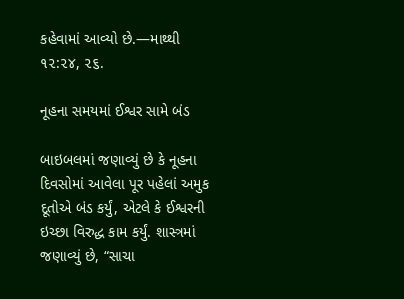કહેવામાં આવ્યો છે.—માથ્થી ૧૨:૨૪, ૨૬.

નૂહના સમયમાં ઈશ્વર સામે બંડ

બાઇબલમાં જણાવ્યું છે કે નૂહના દિવસોમાં આવેલા પૂર પહેલાં અમુક દૂતોએ બંડ કર્યું, એટલે કે ઈશ્વરની ઇચ્છા વિરુદ્ધ કામ કર્યું. શાસ્ત્રમાં જણાવ્યું છે, “સાચા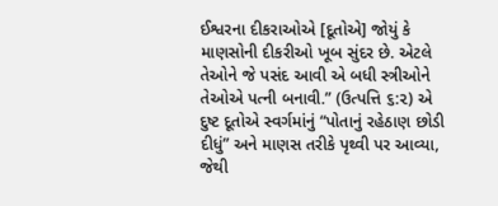ઈશ્વરના દીકરાઓએ [દૂતોએ] જોયું કે માણસોની દીકરીઓ ખૂબ સુંદર છે. એટલે તેઓને જે પસંદ આવી એ બધી સ્ત્રીઓને તેઓએ પત્ની બનાવી.” (ઉત્પત્તિ ૬:૨) એ દુષ્ટ દૂતોએ સ્વર્ગમાંનું “પોતાનું રહેઠાણ છોડી દીધું” અને માણસ તરીકે પૃથ્વી પર આવ્યા, જેથી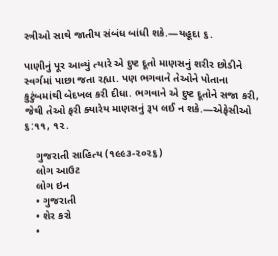સ્ત્રીઓ સાથે જાતીય સંબંધ બાંધી શકે.—યહૂદા ૬.

પાણીનું પૂર આવ્યું ત્યારે એ દુષ્ટ દૂતો માણસનું શરીર છોડીને સ્વર્ગમાં પાછા જતા રહ્યા. પણ ભગવાને તેઓને પોતાના કુટુંબમાંથી બેદખલ કરી દીધા. ભગવાને એ દુષ્ટ દૂતોને સજા કરી, જેથી તેઓ ફરી ક્યારેય માણસનું રૂપ લઈ ન શકે.—એફેસીઓ ૬:૧૧, ૧૨.

    ગુજરાતી સાહિત્ય (૧૯૯૩-૨૦૨૬)
    લોગ આઉટ
    લોગ ઇન
    • ગુજરાતી
    • શેર કરો
    •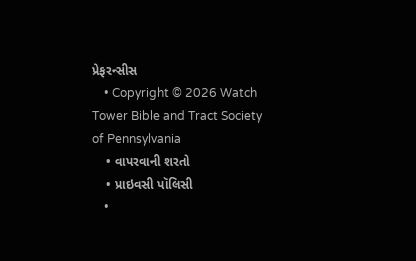પ્રેફરન્સીસ
    • Copyright © 2026 Watch Tower Bible and Tract Society of Pennsylvania
    • વાપરવાની શરતો
    • પ્રાઇવસી પૉલિસી
    •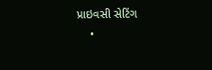પ્રાઇવસી સેટિંગ
    •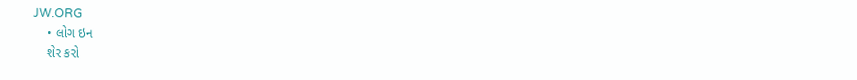JW.ORG
    • લોગ ઇન
    શેર કરો